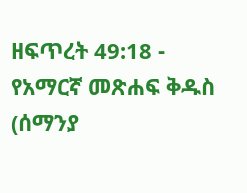ዘፍጥረት 49:18 - የአማርኛ መጽሐፍ ቅዱስ (ሰማንያ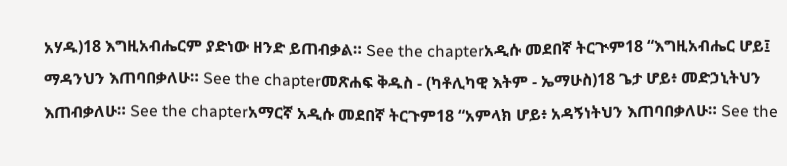አሃዱ)18 እግዚአብሔርም ያድነው ዘንድ ይጠብቃል። See the chapterአዲሱ መደበኛ ትርጒም18 “እግዚአብሔር ሆይ፤ ማዳንህን እጠባበቃለሁ። See the chapterመጽሐፍ ቅዱስ - (ካቶሊካዊ እትም - ኤማሁስ)18 ጌታ ሆይ፥ መድኃኒትህን እጠብቃለሁ። See the chapterአማርኛ አዲሱ መደበኛ ትርጉም18 “አምላክ ሆይ፥ አዳኝነትህን እጠባበቃለሁ። See the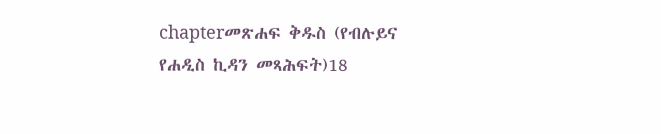chapterመጽሐፍ ቅዱስ (የብሉይና የሐዲስ ኪዳን መጻሕፍት)18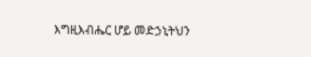እግዚእብሔር ሆይ መድኃኒትህን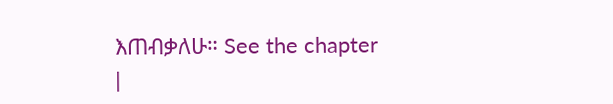እጠብቃለሁ። See the chapter |